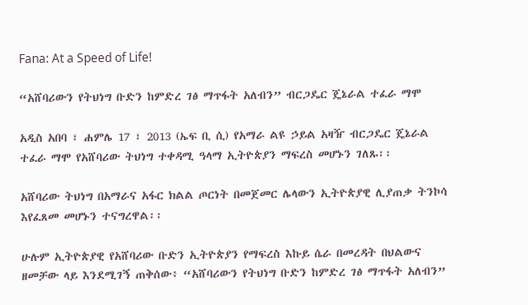Fana: At a Speed of Life!

“አሸባሪውን የትህነግ ቡድን ከምድረ ገፅ ማጥፋት አለብን” ብርጋዴር ጄኔራል ተፈራ ማሞ

አዲስ አበባ ፣ ሐምሌ 17 ፣ 2013 (ኤፍ ቢ ሲ) የአማራ ልዩ ኃይል አዛዥ ብርጋዴር ጄኔራል ተፈራ ማሞ የአሸባሪው ትህነግ ተቀዳሚ ዓላማ ኢትዮጵያን ማፍረስ መሆኑን ገለጹ፡፡

አሸባሪው ትህነግ በአማራና አፋር ክልል ጦርነት በመጀመር ሌላውን ኢትዮጵያዊ ሊያጠቃ ትንኮሳ እየፈጸመ መሆኑን ተናግረዋል፡፡

ሁሉም ኢትዮጵያዊ የአሸባሪው ቡድን ኢትዮጵያን የማፍረስ እኩይ ሴራ በመረዳት በህልውና ዘመቻው ላይ እንደሚገኝ ጠቅሰው፥ “አሸባሪውን የትህነግ ቡድን ከምድረ ገፅ ማጥፋት አለብን”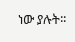ነው ያሉት፡፡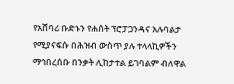የአሸባሪ ቡድኑን የሐሰት ፕሮፓጋንዳና አሉባልታ የሚያናፍሱ በሕዝብ ውስጥ ያሉ ተላላኪዎችን ማኅበረሰቡ በንቃት ሊከታተል ይገባልም ብለዋል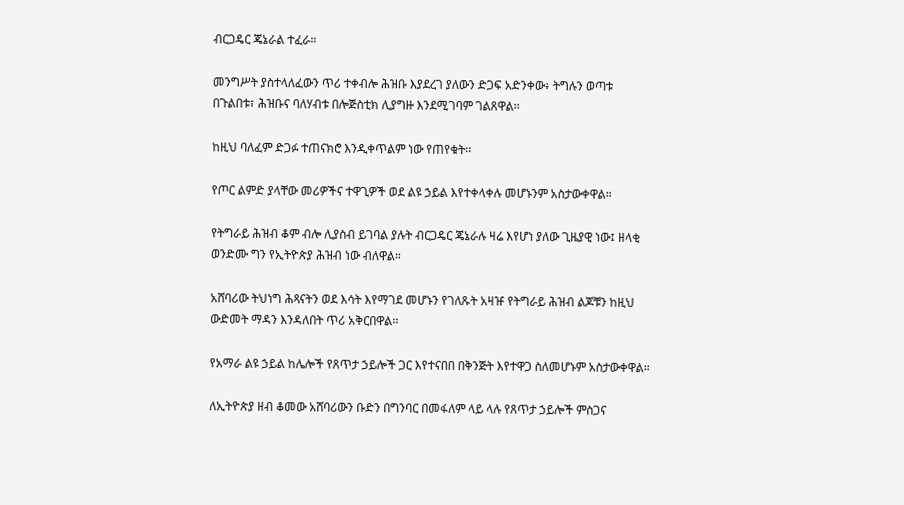ብርጋዴር ጄኔራል ተፈራ።

መንግሥት ያስተላለፈውን ጥሪ ተቀብሎ ሕዝቡ እያደረገ ያለውን ድጋፍ አድንቀው፥ ትግሉን ወጣቱ በጉልበቱ፣ ሕዝቡና ባለሃብቱ በሎጅስቲክ ሊያግዙ እንደሚገባም ገልጸዋል፡፡

ከዚህ ባለፈም ድጋፉ ተጠናክሮ እንዲቀጥልም ነው የጠየቁት፡፡

የጦር ልምድ ያላቸው መሪዎችና ተዋጊዎች ወደ ልዩ ኃይል እየተቀላቀሉ መሆኑንም አስታውቀዋል።

የትግራይ ሕዝብ ቆም ብሎ ሊያስብ ይገባል ያሉት ብርጋዴር ጄኔራሉ ዛሬ እየሆነ ያለው ጊዜያዊ ነው፤ ዘላቂ ወንድሙ ግን የኢትዮጵያ ሕዝብ ነው ብለዋል።

አሸባሪው ትህነግ ሕጻናትን ወደ እሳት እየማገደ መሆኑን የገለጹት አዛዡ የትግራይ ሕዝብ ልጆቹን ከዚህ ውድመት ማዳን እንዳለበት ጥሪ አቅርበዋል፡፡

የአማራ ልዩ ኃይል ከሌሎች የጸጥታ ኃይሎች ጋር እየተናበበ በቅንጅት እየተዋጋ ስለመሆኑም አስታውቀዋል።

ለኢትዮጵያ ዘብ ቆመው አሸባሪውን ቡድን በግንባር በመፋለም ላይ ላሉ የጸጥታ ኃይሎች ምስጋና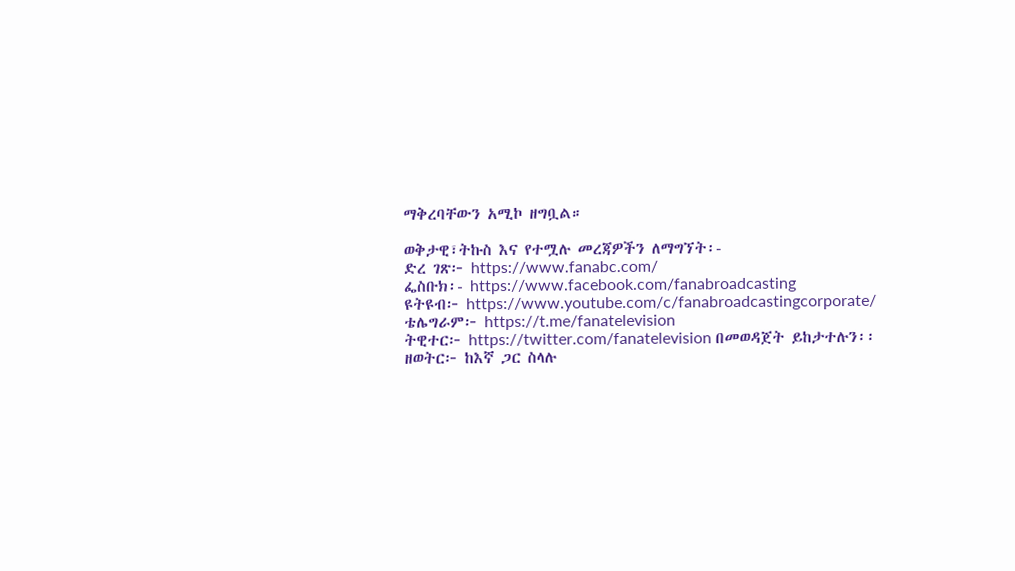ማቅረባቸውን አሚኮ ዘግቧል።

ወቅታዊ፣ትኩስ እና የተሟሉ መረጃዎችን ለማግኘት፡-
ድረ ገጽ፦ https://www.fanabc.com/
ፌስቡክ፡- https://www.facebook.com/fanabroadcasting
ዩትዩብ፦ https://www.youtube.com/c/fanabroadcastingcorporate/
ቴሌግራም፦ https://t.me/fanatelevision
ትዊተር፦ https://twitter.com/fanatelevision በመወዳጀት ይከታተሉን፡፡
ዘወትር፦ ከእኛ ጋር ስላሉ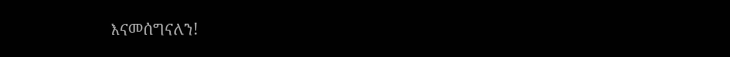እናመሰግናለን!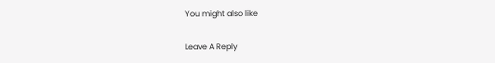You might also like

Leave A Reply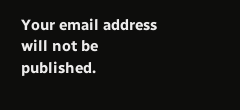Your email address will not be published.